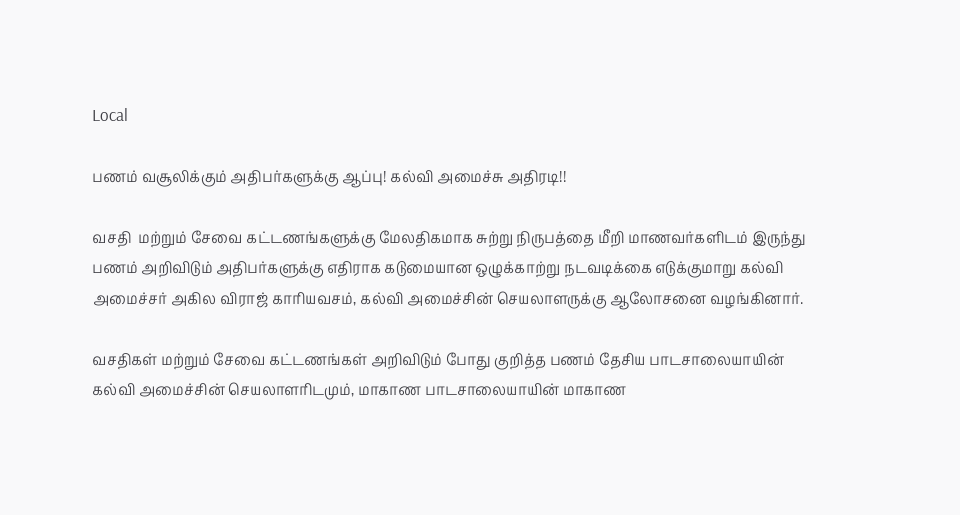Local

பணம் வசூலிக்கும் அதிபர்களுக்கு ஆப்பு! கல்வி அமைச்சு அதிரடி!!

வசதி  மற்றும் சேவை கட்டணங்களுக்கு மேலதிகமாக சுற்று நிருபத்தை மீறி மாணவர்களிடம் இருந்து பணம் அறிவிடும் அதிபர்களுக்கு எதிராக கடுமையான ஒழுக்காற்று நடவடிக்கை எடுக்குமாறு கல்வி அமைச்சர் அகில விராஜ் காரியவசம், கல்வி அமைச்சின் செயலாளருக்கு ஆலோசனை வழங்கினார்.

வசதிகள் மற்றும் சேவை கட்டணங்கள் அறிவிடும் போது குறித்த பணம் தேசிய பாடசாலையாயின் கல்வி அமைச்சின் செயலாளரிடமும், மாகாண பாடசாலையாயின் மாகாண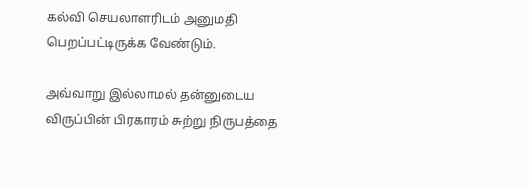கல்வி செயலாளரிடம் அனுமதி பெறப்பட்டிருக்க வேண்டும்.

அவ்வாறு இல்லாமல் தன்னுடைய விருப்பின் பிரகாரம் சுற்று நிருபத்தை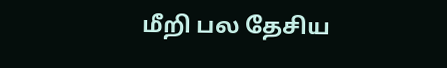மீறி பல தேசிய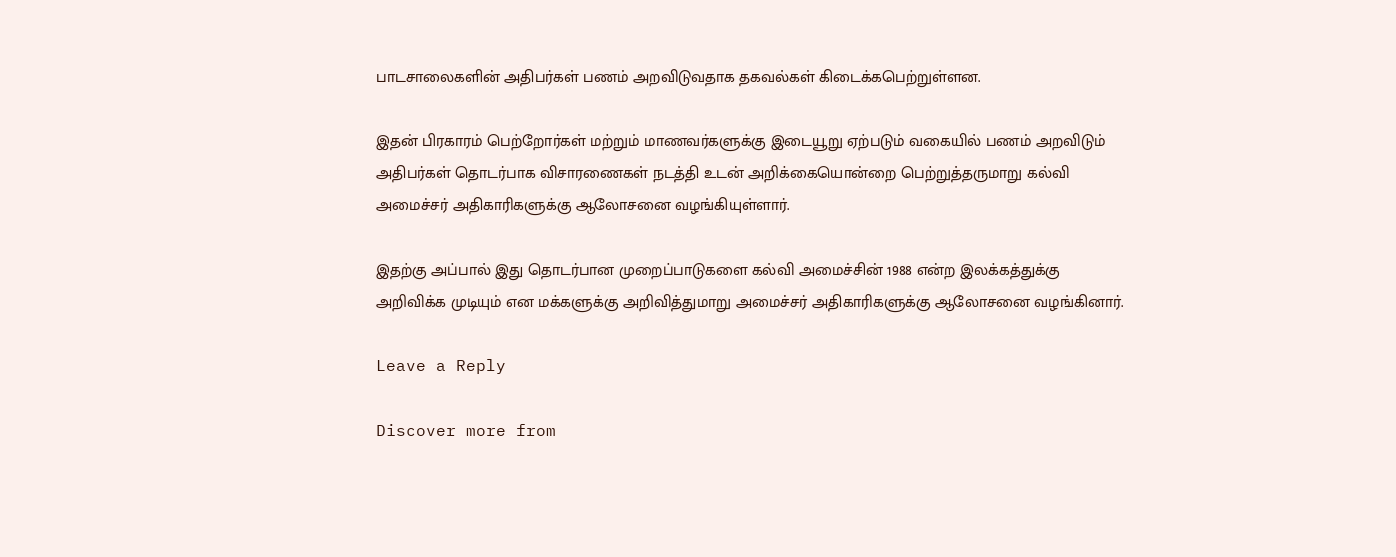பாடசாலைகளின் அதிபர்கள் பணம் அறவிடுவதாக தகவல்கள் கிடைக்கபெற்றுள்ளன.

இதன் பிரகாரம் பெற்றோர்கள் மற்றும் மாணவர்களுக்கு இடையூறு ஏற்படும் வகையில் பணம் அறவிடும் அதிபர்கள் தொடர்பாக விசாரணைகள் நடத்தி உடன் அறிக்கையொன்றை பெற்றுத்தருமாறு கல்வி அமைச்சர் அதிகாரிகளுக்கு ஆலோசனை வழங்கியுள்ளார்.

இதற்கு அப்பால் இது தொடர்பான முறைப்பாடுகளை கல்வி அமைச்சின் 1988 என்ற இலக்கத்துக்கு அறிவிக்க முடியும் என மக்களுக்கு அறிவித்துமாறு அமைச்சர் அதிகாரிகளுக்கு ஆலோசனை வழங்கினார்.

Leave a Reply

Discover more from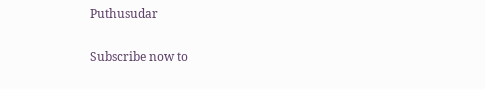Puthusudar

Subscribe now to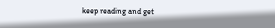keep reading and get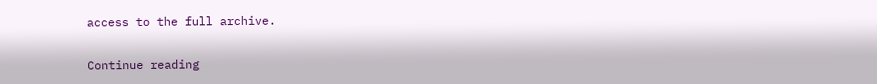access to the full archive.

Continue reading